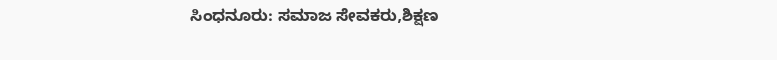ಸಿಂಧನೂರು: ಸಮಾಜ ಸೇವಕರು,ಶಿಕ್ಷಣ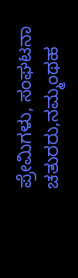ಪ್ರೇಮಿಗಳು, ಸಂಘಟನಾ ಚತುರರು,ನಮ್ಮಂಥಹ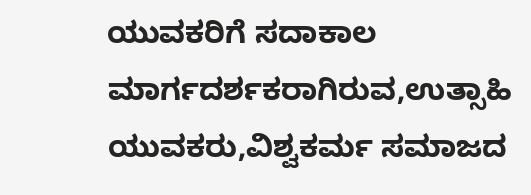ಯುವಕರಿಗೆ ಸದಾಕಾಲ ಮಾರ್ಗದರ್ಶಕರಾಗಿರುವ,ಉತ್ಸಾಹಿ ಯುವಕರು,ವಿಶ್ವಕರ್ಮ ಸಮಾಜದ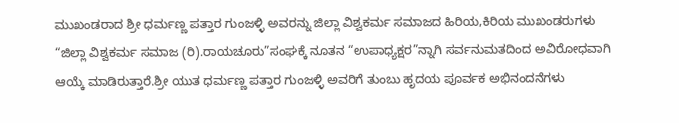ಮುಖಂಡರಾದ ಶ್ರೀ ಧರ್ಮಣ್ಣ ಪತ್ತಾರ ಗುಂಜಳ್ಳಿ ಅವರನ್ನು ಜಿಲ್ಲಾ ವಿಶ್ವಕರ್ಮ ಸಮಾಜದ ಹಿರಿಯ,ಕಿರಿಯ ಮುಖಂಡರುಗಳು “ಜಿಲ್ಲಾ ವಿಶ್ವಕರ್ಮ ಸಮಾಜ (ರಿ).ರಾಯಚೂರು”ಸಂಘಕ್ಕೆ ನೂತನ “ಉಪಾಧ್ಯಕ್ಷರ”ನ್ನಾಗಿ ಸರ್ವನುಮತದಿಂದ ಅವಿರೋಧವಾಗಿ ಆಯ್ಕೆ ಮಾಡಿರುತ್ತಾರೆ.ಶ್ರೀ ಯುತ ಧರ್ಮಣ್ಣ ಪತ್ತಾರ ಗುಂಜಳ್ಳಿ ಅವರಿಗೆ ತುಂಬು ಹೃದಯ ಪೂರ್ವಕ ಅಭಿನಂದನೆಗಳು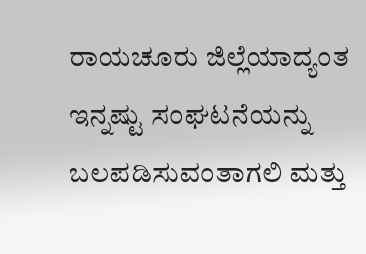ರಾಯಚೂರು ಜಿಲ್ಲೆಯಾದ್ಯಂತ ಇನ್ನಷ್ಟು ಸಂಘಟನೆಯನ್ನು ಬಲಪಡಿಸುವಂತಾಗಲಿ ಮತ್ತು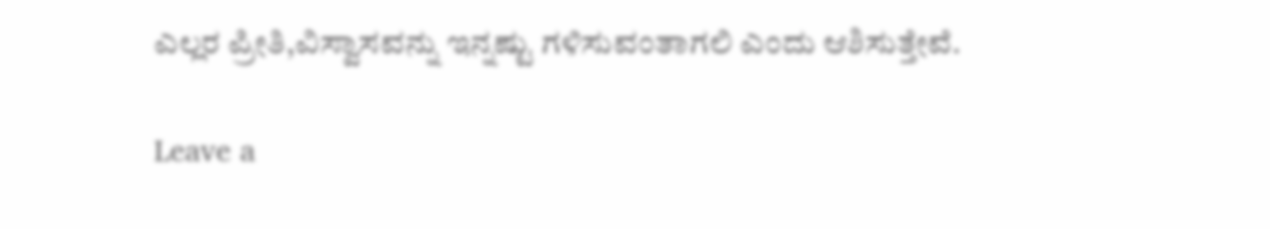ಎಲ್ಲರ ಪ್ರೀತಿ,ವಿಸ್ವಾಸವನ್ನು ಇನ್ನಷ್ಟು ಗಳಿಸುವಂತಾಗಲಿ ಎಂದು ಆಶಿಸುತ್ತೇವೆ.

Leave a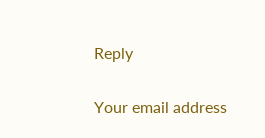Reply

Your email address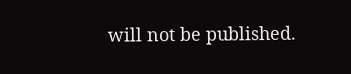will not be published.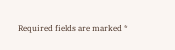Required fields are marked *